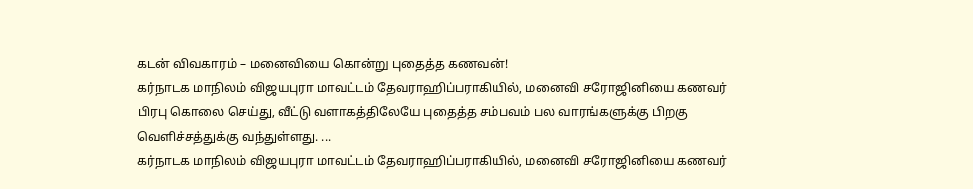கடன் விவகாரம் – மனைவியை கொன்று புதைத்த கணவன்!
கர்நாடக மாநிலம் விஜயபுரா மாவட்டம் தேவராஹிப்பராகியில், மனைவி சரோஜினியை கணவர் பிரபு கொலை செய்து, வீட்டு வளாகத்திலேயே புதைத்த சம்பவம் பல வாரங்களுக்கு பிறகு வெளிச்சத்துக்கு வந்துள்ளது. ...
கர்நாடக மாநிலம் விஜயபுரா மாவட்டம் தேவராஹிப்பராகியில், மனைவி சரோஜினியை கணவர்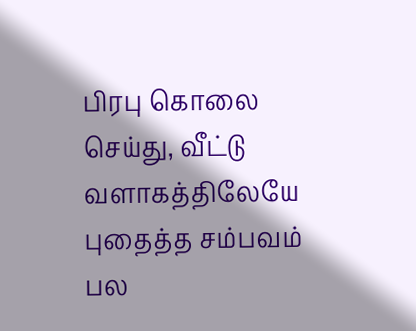பிரபு கொலை செய்து, வீட்டு வளாகத்திலேயே புதைத்த சம்பவம் பல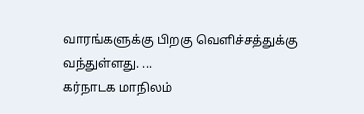வாரங்களுக்கு பிறகு வெளிச்சத்துக்கு வந்துள்ளது. ...
கர்நாடக மாநிலம்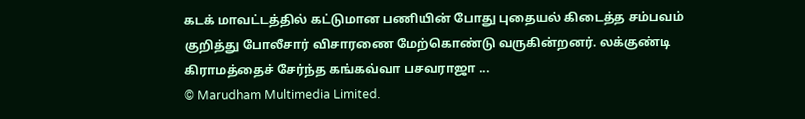கடக் மாவட்டத்தில் கட்டுமான பணியின் போது புதையல் கிடைத்த சம்பவம் குறித்து போலீசார் விசாரணை மேற்கொண்டு வருகின்றனர். லக்குண்டி கிராமத்தைச் சேர்ந்த கங்கவ்வா பசவராஜா ...
© Marudham Multimedia Limited.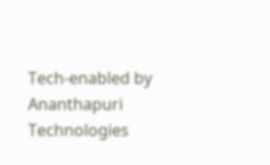Tech-enabled by Ananthapuri Technologies